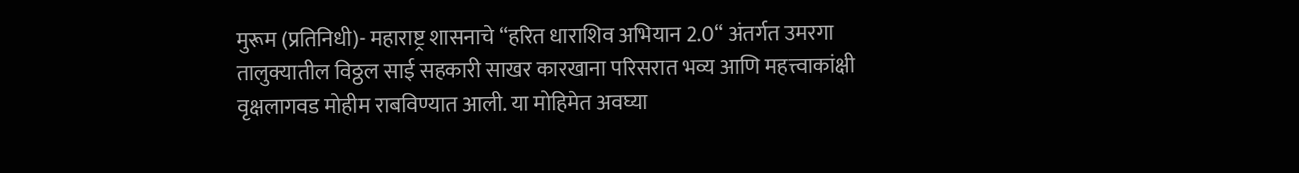मुरूम (प्रतिनिधी)- महाराष्ट्र शासनाचे “हरित धाराशिव अभियान 2.0“ अंतर्गत उमरगा तालुक्यातील विठ्ठल साई सहकारी साखर कारखाना परिसरात भव्य आणि महत्त्वाकांक्षी वृक्षलागवड मोहीम राबविण्यात आली. या मोहिमेत अवघ्या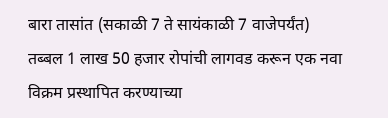बारा तासांत (सकाळी 7 ते सायंकाळी 7 वाजेपर्यंत) तब्बल 1 लाख 50 हजार रोपांची लागवड करून एक नवा विक्रम प्रस्थापित करण्याच्या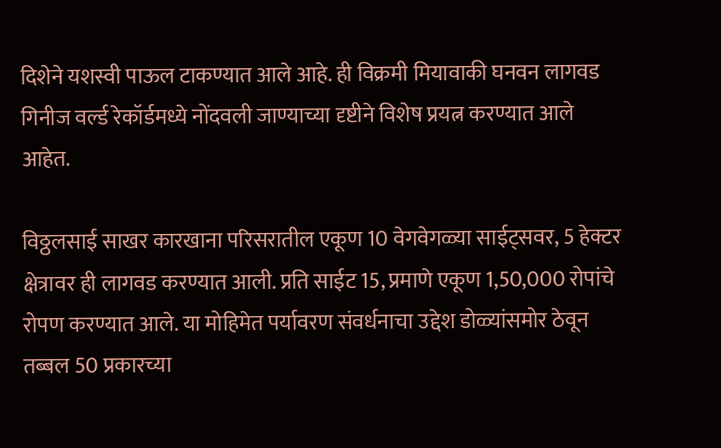दिशेने यशस्वी पाऊल टाकण्यात आले आहे. ही विक्रमी मियावाकी घनवन लागवड गिनीज वर्ल्ड रेकॉर्डमध्ये नोंदवली जाण्याच्या दृष्टीने विशेष प्रयत्न करण्यात आले आहेत.

विठ्ठलसाई साखर कारखाना परिसरातील एकूण 10 वेगवेगळ्या साईट्सवर, 5 हेक्टर क्षेत्रावर ही लागवड करण्यात आली. प्रति साईट 15, प्रमाणे एकूण 1,50,000 रोपांचे रोपण करण्यात आले. या मोहिमेत पर्यावरण संवर्धनाचा उद्देश डोळ्यांसमोर ठेवून तब्बल 50 प्रकारच्या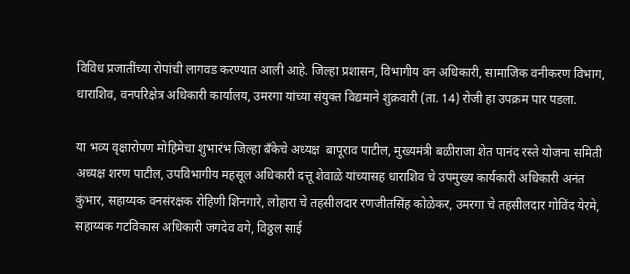विविध प्रजातींच्या रोपांची लागवड करण्यात आली आहे. जिल्हा प्रशासन, विभागीय वन अधिकारी, सामाजिक वनीकरण विभाग, धाराशिव, वनपरिक्षेत्र अधिकारी कार्यालय, उमरगा यांच्या संयुक्त विद्यमाने शुक्रवारी (ता. 14) रोजी हा उपक्रम पार पडला.

या भव्य वृक्षारोपण मोहिमेचा शुभारंभ जिल्हा बँकेचे अध्यक्ष  बापूराव पाटील, मुख्यमंत्री बळीराजा शेत पानंद रस्ते योजना समिती अध्यक्ष शरण पाटील, उपविभागीय महसूल अधिकारी दत्तू शेवाळे यांच्यासह धाराशिव चे उपमुख्य कार्यकारी अधिकारी अनंत कुंभार, सहाय्यक वनसंरक्षक रोहिणी शिनगारे, लोहारा चे तहसीलदार रणजीतसिंह कोळेकर, उमरगा चे तहसीलदार गोविंद येरमे, सहाय्यक गटविकास अधिकारी जगदेव वगे, विठ्ठल साई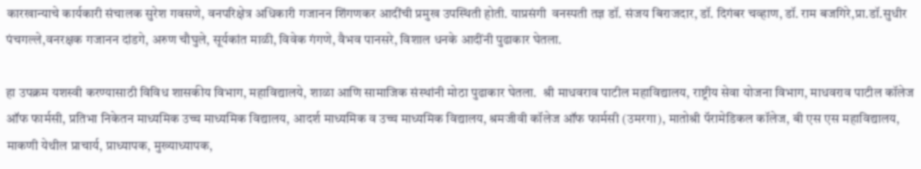कारखान्याचे कार्यकारी संचालक सुरेश गवसणे, वनपरिक्षेत्र अधिकारी गजानन शिंगणकर आदींची प्रमुख उपस्थिती होती. याप्रसंगी  वनस्पती तज्ञ डॉ. संजय बिराजदार, डॉ. दिगंबर चव्हाण, डॉ. राम बजगिरे,प्रा.डॉ.सुधीर पंचगल्ले,वनरक्षक गजानन दांडगे, अरुण चौघुले, सूर्यकांत माळी, विवेक गंगणे, वैभव पानसरे, विशाल धनके आदींनी पुढाकार घेतला.

हा उपक्रम यशस्वी करण्यासाठी विविध शासकीय विभाग, महाविद्यालये, शाळा आणि सामाजिक संस्थांनी मोठा पुढाकार घेतला.  श्री माधवराव पाटील महाविद्यालय, राष्ट्रीय सेवा योजना विभाग, माधवराव पाटील कॉलेज ऑफ फार्मसी, प्रतिभा निकेतन माध्यमिक उच्च माध्यमिक विद्यालय, आदर्श माध्यमिक व उच्च माध्यमिक विद्यालय, श्रमजीवी कॉलेज ऑफ फार्मसी (उमरगा), मातोश्री पॅरामेडिकल कॉलेज, बी एस एस महाविद्यालय, माकणी येथील प्राचार्य, प्राध्यापक, मुख्याध्यापक,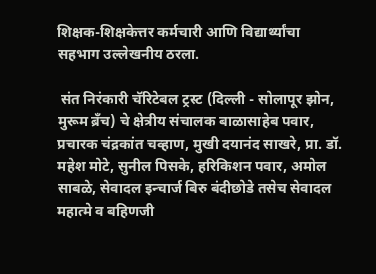शिक्षक-शिक्षकेत्तर कर्मचारी आणि विद्यार्थ्यांचा सहभाग उल्लेखनीय ठरला.

 संत निरंकारी चॅरिटेबल ट्रस्ट (दिल्ली - सोलापूर झोन, मुरूम ब्रँच) चे क्षेत्रीय संचालक बाळासाहेब पवार, प्रचारक चंद्रकांत चव्हाण, मुखी दयानंद साखरे, प्रा. डॉ. महेश मोटे, सुनील पिसके, हरिकिशन पवार, अमोल साबळे, सेवादल इन्चार्ज बिरु बंदीछोडे तसेच सेवादल महात्मे व बहिणजी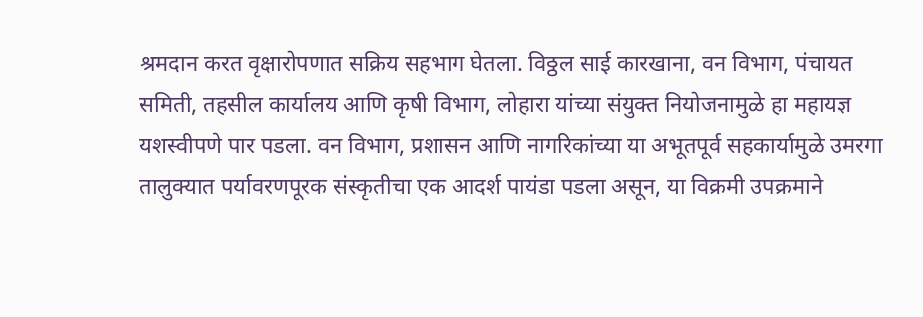श्रमदान करत वृक्षारोपणात सक्रिय सहभाग घेतला. विठ्ठल साई कारखाना, वन विभाग, पंचायत समिती, तहसील कार्यालय आणि कृषी विभाग, लोहारा यांच्या संयुक्त नियोजनामुळे हा महायज्ञ यशस्वीपणे पार पडला. वन विभाग, प्रशासन आणि नागरिकांच्या या अभूतपूर्व सहकार्यामुळे उमरगा तालुक्यात पर्यावरणपूरक संस्कृतीचा एक आदर्श पायंडा पडला असून, या विक्रमी उपक्रमाने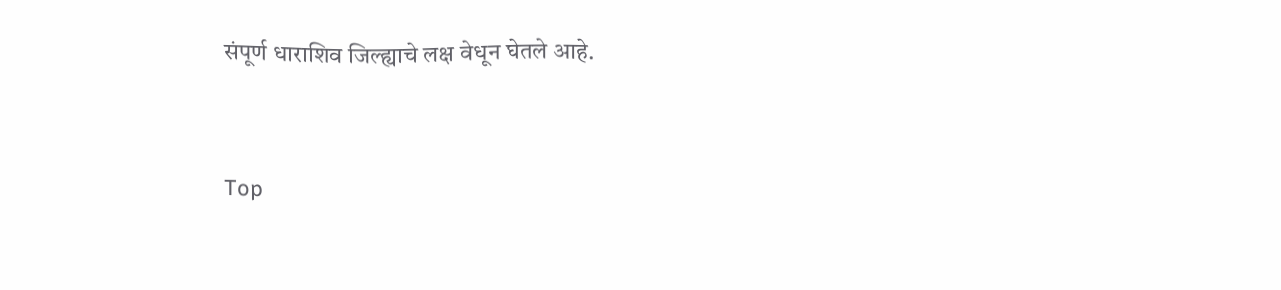संपूर्ण धाराशिव जिल्ह्याचे लक्ष वेधून घेतले आहे.


Top